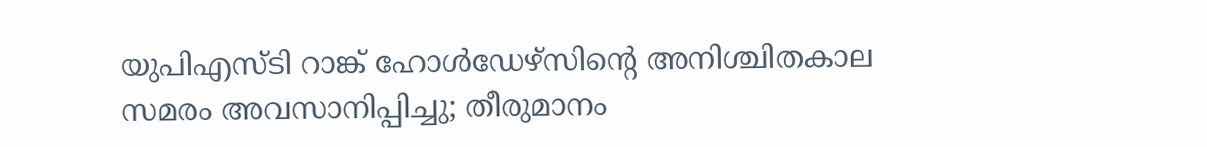യുപിഎസ്ടി റാങ്ക് ഹോള്‍ഡേഴ്സിന്റെ അനിശ്ചിതകാല സമരം അവസാനിപ്പിച്ചു; തീരുമാനം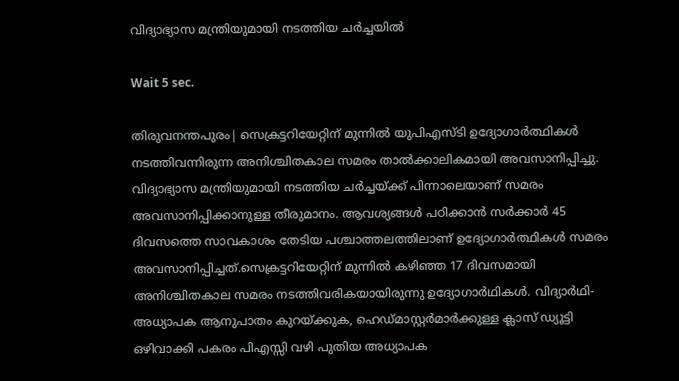വിദ്യാഭ്യാസ മന്ത്രിയുമായി നടത്തിയ ചര്‍ച്ചയില്‍

Wait 5 sec.

തിരുവനന്തപുരം| സെക്രട്ടറിയേറ്റിന് മുന്നില്‍ യുപിഎസ്ടി ഉദ്യോഗാര്‍ത്ഥികള്‍ നടത്തിവന്നിരുന്ന അനിശ്ചിതകാല സമരം താല്‍ക്കാലികമായി അവസാനിപ്പിച്ചു. വിദ്യാഭ്യാസ മന്ത്രിയുമായി നടത്തിയ ചര്‍ച്ചയ്ക്ക് പിന്നാലെയാണ് സമരം അവസാനിപ്പിക്കാനുള്ള തീരുമാനം. ആവശ്യങ്ങള്‍ പഠിക്കാന്‍ സര്‍ക്കാര്‍ 45 ദിവസത്തെ സാവകാശം തേടിയ പശ്ചാത്തലത്തിലാണ് ഉദ്യോഗാര്‍ത്ഥികള്‍ സമരം അവസാനിപ്പിച്ചത്.സെക്രട്ടറിയേറ്റിന് മുന്നില്‍ കഴിഞ്ഞ 17 ദിവസമായി അനിശ്ചിതകാല സമരം നടത്തിവരികയായിരുന്നു ഉദ്യോഗാര്‍ഥികള്‍. വിദ്യാര്‍ഥി-അധ്യാപക ആനുപാതം കുറയ്ക്കുക, ഹെഡ്മാസ്റ്റര്‍മാര്‍ക്കുള്ള ക്ലാസ് ഡ്യൂട്ടി ഒഴിവാക്കി പകരം പിഎസ്സി വഴി പുതിയ അധ്യാപക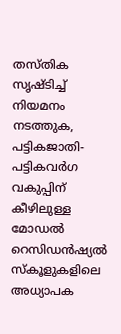തസ്തിക സൃഷ്ടിച്ച് നിയമനം നടത്തുക, പട്ടികജാതി-പട്ടികവര്‍ഗ വകുപ്പിന് കീഴിലുള്ള മോഡല്‍ റെസിഡന്‍ഷ്യല്‍ സ്‌കൂളുകളിലെ അധ്യാപക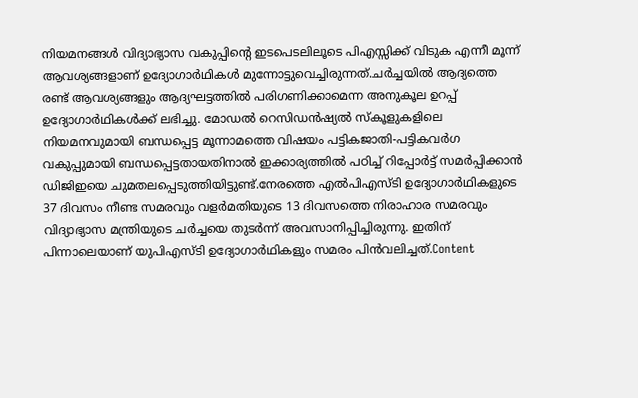നിയമനങ്ങള്‍ വിദ്യാഭ്യാസ വകുപ്പിന്റെ ഇടപെടലിലൂടെ പിഎസ്സിക്ക് വിടുക എന്നീ മൂന്ന് ആവശ്യങ്ങളാണ് ഉദ്യോഗാര്‍ഥികള്‍ മുന്നോട്ടുവെച്ചിരുന്നത്.ചര്‍ച്ചയില്‍ ആദ്യത്തെ രണ്ട് ആവശ്യങ്ങളും ആദ്യഘട്ടത്തില്‍ പരിഗണിക്കാമെന്ന അനുകൂല ഉറപ്പ് ഉദ്യോഗാര്‍ഥികള്‍ക്ക് ലഭിച്ചു. മോഡല്‍ റെസിഡന്‍ഷ്യല്‍ സ്‌കൂളുകളിലെ നിയമനവുമായി ബന്ധപ്പെട്ട മൂന്നാമത്തെ വിഷയം പട്ടികജാതി-പട്ടികവര്‍ഗ വകുപ്പുമായി ബന്ധപ്പെട്ടതായതിനാല്‍ ഇക്കാര്യത്തില്‍ പഠിച്ച് റിപ്പോര്‍ട്ട് സമര്‍പ്പിക്കാന്‍ ഡിജിഇയെ ചുമതലപ്പെടുത്തിയിട്ടുണ്ട്.നേരത്തെ എല്‍പിഎസ്ടി ഉദ്യോഗാര്‍ഥികളുടെ 37 ദിവസം നീണ്ട സമരവും വളര്‍മതിയുടെ 13 ദിവസത്തെ നിരാഹാര സമരവും വിദ്യാഭ്യാസ മന്ത്രിയുടെ ചര്‍ച്ചയെ തുടര്‍ന്ന് അവസാനിപ്പിച്ചിരുന്നു. ഇതിന് പിന്നാലെയാണ് യുപിഎസ്ടി ഉദ്യോഗാര്‍ഥികളും സമരം പിന്‍വലിച്ചത്.Content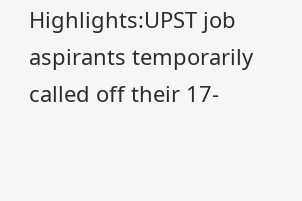Highlights:UPST job aspirants temporarily called off their 17-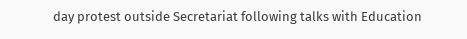day protest outside Secretariat following talks with Education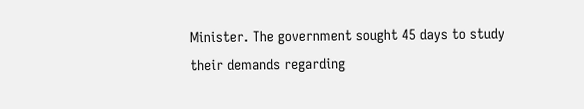Minister. The government sought 45 days to study their demands regarding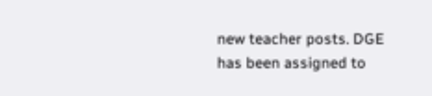new teacher posts. DGE has been assigned to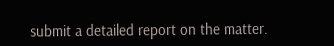submit a detailed report on the matter.